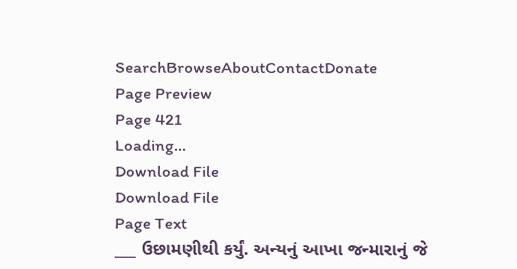SearchBrowseAboutContactDonate
Page Preview
Page 421
Loading...
Download File
Download File
Page Text
___ ઉછામણીથી કર્યું. અન્યનું આખા જન્મારાનું જે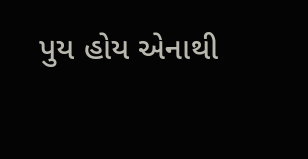પુય હોય એનાથી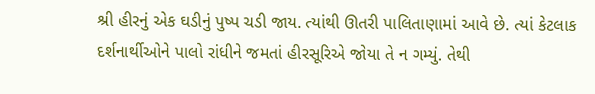શ્રી હીરનું એક ઘડીનું પુષ્પ ચડી જાય. ત્યાંથી ઊતરી પાલિતાણામાં આવે છે. ત્યાં કેટલાક દર્શનાર્થીઓને પાલો રાંધીને જમતાં હીરસૂરિએ જોયા તે ન ગમ્યું. તેથી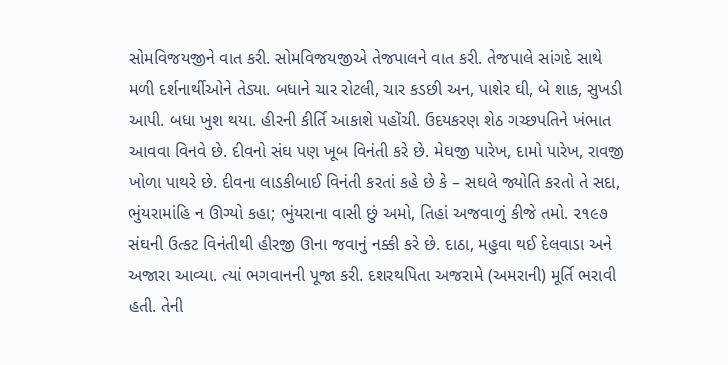સોમવિજયજીને વાત કરી. સોમવિજયજીએ તેજપાલને વાત કરી. તેજપાલે સાંગદે સાથે મળી દર્શનાર્થીઓને તેડ્યા. બધાને ચાર રોટલી, ચાર કડછી અન, પાશેર ઘી, બે શાક, સુખડી આપી. બધા ખુશ થયા. હીરની કીર્તિ આકાશે પહોંચી. ઉદયકરણ શેઠ ગચ્છપતિને ખંભાત આવવા વિનવે છે. દીવનો સંઘ પણ ખૂબ વિનંતી કરે છે. મેઘજી પારેખ, દામો પારેખ, રાવજી ખોળા પાથરે છે. દીવના લાડકીબાઈ વિનંતી કરતાં કહે છે કે – સઘલે જ્યોતિ કરતો તે સદા, ભુંયરામાંહિ ન ઊગ્યો કહા; ભુંયરાના વાસી છું અમો, તિહાં અજવાળું કીજે તમો. ૨૧૯૭ સંઘની ઉત્કટ વિનંતીથી હીરજી ઊના જવાનું નક્કી કરે છે. દાઠા, મહુવા થઈ દેલવાડા અને અજારા આવ્યા. ત્યાં ભગવાનની પૂજા કરી. દશરથપિતા અજરામે (અમરાની) મૂર્તિ ભરાવી હતી. તેની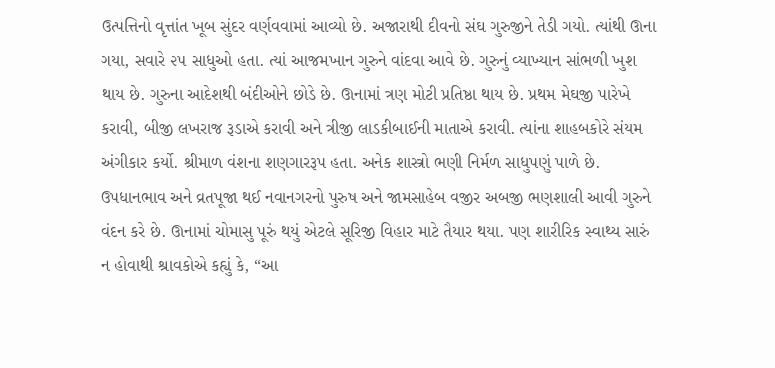ઉત્પત્તિનો વૃત્તાંત ખૂબ સુંદર વર્ણવવામાં આવ્યો છે. અજારાથી દીવનો સંઘ ગુરુજીને તેડી ગયો. ત્યાંથી ઊના ગયા, સવારે ૨૫ સાધુઓ હતા. ત્યાં આજમખાન ગુરુને વાંદવા આવે છે. ગુરુનું વ્યાખ્યાન સાંભળી ખુશ થાય છે. ગુરુના આદેશથી બંદીઓને છોડે છે. ઊનામાં ત્રણ મોટી પ્રતિષ્ઠા થાય છે. પ્રથમ મેઘજી પારેખે કરાવી, બીજી લખરાજ રૂડાએ કરાવી અને ત્રીજી લાડકીબાઈની માતાએ કરાવી. ત્યાંના શાહબકોરે સંયમ અંગીકાર કર્યો. શ્રીમાળ વંશના શણગારરૂપ હતા. અનેક શાસ્ત્રો ભણી નિર્મળ સાધુપણું પાળે છે. ઉપધાનભાવ અને વ્રતપૂજા થઈ નવાનગરનો પુરુષ અને જામસાહેબ વજીર અબજી ભણશાલી આવી ગુરુને વંદન કરે છે. ઊનામાં ચોમાસુ પૂરું થયું એટલે સૂરિજી વિહાર માટે તૈયાર થયા. પણ શારીરિક સ્વાથ્ય સારું ન હોવાથી શ્રાવકોએ કહ્યું કે, “આ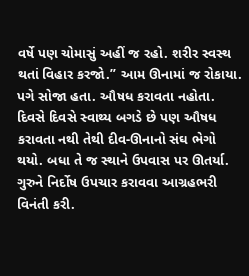વર્ષે પણ ચોમાસું અહીં જ રહો. શરીર સ્વસ્થ થતાં વિહાર કરજો.” આમ ઊનામાં જ રોકાયા. પગે સોજા હતા. ઔષધ કરાવતા નહોતા. દિવસે દિવસે સ્વાથ્ય બગડે છે પણ ઔષધ કરાવતા નથી તેથી દીવ-ઊનાનો સંઘ ભેગો થયો. બધા તે જ સ્થાને ઉપવાસ પર ઊતર્યા. ગુરુને નિર્દોષ ઉપચાર કરાવવા આગ્રહભરી વિનંતી કરી.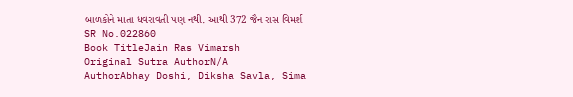બાળકોને માતા ધવરાવતી પણ નથી. આથી 372 જૈન રાસ વિમર્શ
SR No.022860
Book TitleJain Ras Vimarsh
Original Sutra AuthorN/A
AuthorAbhay Doshi, Diksha Savla, Sima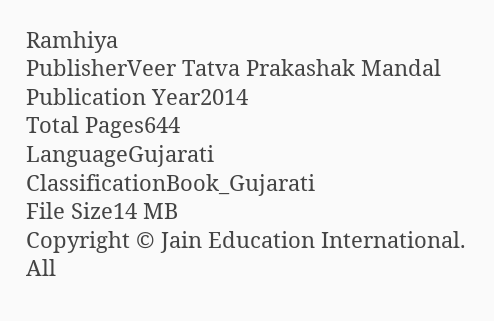Ramhiya
PublisherVeer Tatva Prakashak Mandal
Publication Year2014
Total Pages644
LanguageGujarati
ClassificationBook_Gujarati
File Size14 MB
Copyright © Jain Education International. All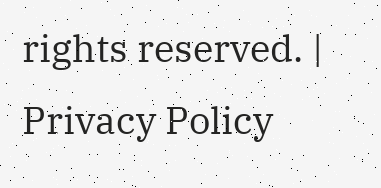rights reserved. | Privacy Policy